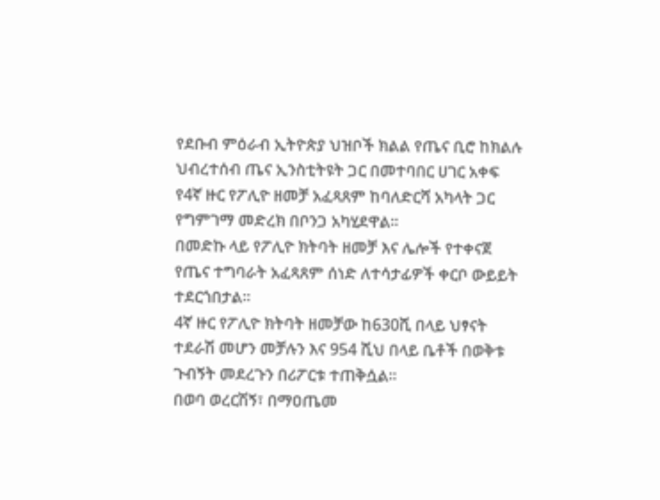የደቡብ ምዕራብ ኢትዮጵያ ህዝቦች ክልል የጤና ቢሮ ከክልሉ ህብረተሰብ ጤና ኢንስቲትዩት ጋር በመተባበር ሀገር አቀፍ የ4ኛ ዙር የፖሊዮ ዘመቻ አፈጻጸም ከባለድርሻ አካላት ጋር የግምገማ መድረክ በቦንጋ አካሂደዋል።
በመድኩ ላይ የፖሊዮ ክትባት ዘመቻ እና ሌሎች የተቀናጀ የጤና ተግባራት አፈጻጸም ሰነድ ለተሳታፊዎች ቀርቦ ውይይት ተደርጎበታል።
4ኛ ዙር የፖሊዮ ክትባት ዘመቻው ከ630ሺ በላይ ህፃናት ተደራሽ መሆን መቻሉን እና 954 ሺህ በላይ ቤቶች በወቅቱ ጉብኝት መደረጉን በሪፖርቱ ተጠቅሷል።
በወባ ወረርሽኝ፣ በማዐጤመ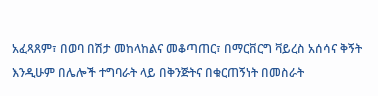አፈጻጸም፣ በወባ በሽታ መከላከልና መቆጣጠር፣ በማርቨርግ ቫይረስ አሰሳና ቅኝት እንዲሁም በሌሎች ተግባራት ላይ በቅንጅትና በቁርጠኝነት በመስራት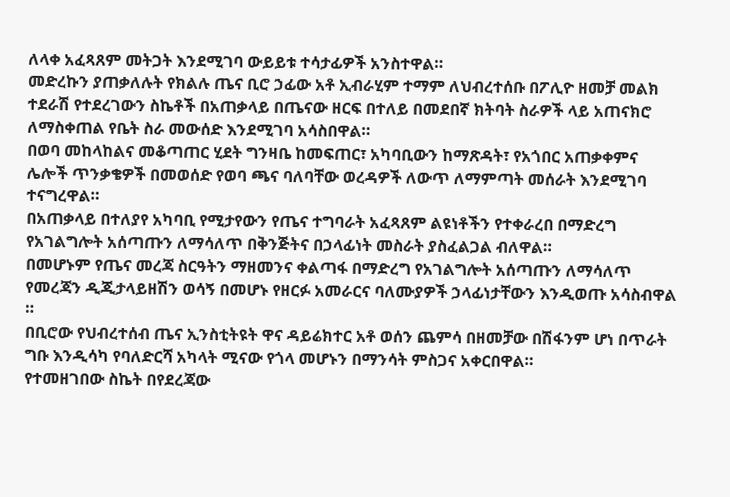ለላቀ አፈጻጸም መትጋት እንደሚገባ ውይይቱ ተሳታፊዎች አንስተዋል።
መድረኩን ያጠቃለሉት የክልሉ ጤና ቢሮ ኃፊው አቶ ኢብራሂም ተማም ለህብረተሰቡ በፖሊዮ ዘመቻ መልክ ተደራሽ የተደረገውን ስኬቶች በአጠቃላይ በጤናው ዘርፍ በተለይ በመደበኛ ክትባት ስራዎች ላይ አጠናክሮ ለማስቀጠል የቤት ስራ መውሰድ እንደሚገባ አሳስበዋል።
በወባ መከላከልና መቆጣጠር ሂደት ግንዛቤ ከመፍጠር፣ አካባቢውን ከማጽዳት፣ የአጎበር አጠቃቀምና ሌሎች ጥንቃቄዎች በመወሰድ የወባ ጫና ባለባቸው ወረዳዎች ለውጥ ለማምጣት መሰራት እንደሚገባ ተናግረዋል።
በአጠቃላይ በተለያየ አካባቢ የሚታየውን የጤና ተግባራት አፈጻጸም ልዩነቶችን የተቀራረበ በማድረግ የአገልግሎት አሰጣጡን ለማሳለጥ በቅንጅትና በኃላፊነት መስራት ያስፈልጋል ብለዋል።
በመሆኑም የጤና መረጃ ስርዓትን ማዘመንና ቀልጣፋ በማድረግ የአገልግሎት አሰጣጡን ለማሳለጥ የመረጃን ዲጂታላይዘሽን ወሳኝ በመሆኑ የዘርፉ አመራርና ባለሙያዎች ኃላፊነታቸውን እንዲወጡ አሳስብዋል ።
በቢሮው የህብረተሰብ ጤና ኢንስቲትዩት ዋና ዳይሬክተር አቶ ወሰን ጨምሳ በዘመቻው በሽፋንም ሆነ በጥራት ግቡ እንዲሳካ የባለድርሻ አካላት ሚናው የጎላ መሆኑን በማንሳት ምስጋና አቀርበዋል።
የተመዘገበው ስኬት በየደረጃው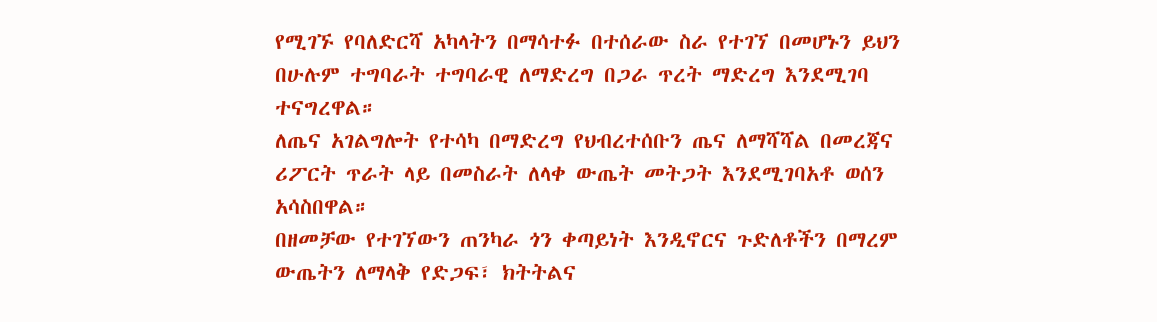የሚገኙ የባለድርሻ አካላትን በማሳተፉ በተሰራው ስራ የተገኘ በመሆኑን ይህን በሁሉም ተግባራት ተግባራዊ ለማድረግ በጋራ ጥረት ማድረግ እንደሚገባ ተናግረዋል።
ለጤና አገልግሎት የተሳካ በማድረግ የህብረተሰቡን ጤና ለማሻሻል በመረጃና ሪፖርት ጥራት ላይ በመስራት ለላቀ ውጤት መትጋት እንደሚገባአቶ ወሰን አሳስበዋል።
በዘመቻው የተገኘውን ጠንካራ ጎን ቀጣይነት እንዲኖርና ጉድለቶችን በማረም ውጤትን ለማላቅ የድጋፍ፣ ክትትልና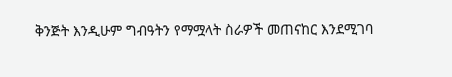ቅንጅት እንዲሁም ግብዓትን የማሟላት ስራዎች መጠናከር እንደሚገባ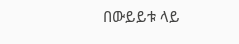በውይይቱ ላይ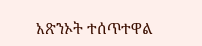አጽንኦት ተሰጥተዋል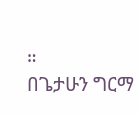።
በጌታሁን ግርማ